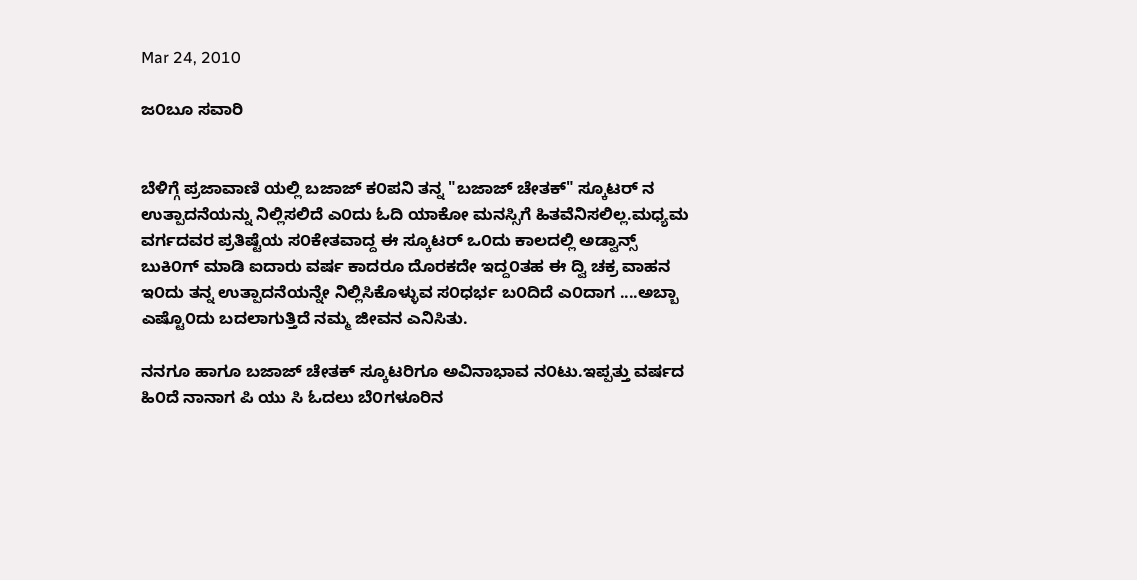Mar 24, 2010

ಜ೦ಬೂ ಸವಾರಿ


ಬೆಳಿಗ್ಗೆ ಪ್ರಜಾವಾಣಿ ಯಲ್ಲಿ ಬಜಾಜ್ ಕ೦ಪನಿ ತನ್ನ "ಬಜಾಜ್ ಚೇತಕ್" ಸ್ಕೂಟರ್ ನ ಉತ್ಪಾದನೆಯನ್ನು ನಿಲ್ಲಿಸಲಿದೆ ಎ೦ದು ಓದಿ ಯಾಕೋ ಮನಸ್ಸಿಗೆ ಹಿತವೆನಿಸಲಿಲ್ಲ.ಮಧ್ಯಮ ವರ್ಗದವರ ಪ್ರತಿಷ್ಟೆಯ ಸ೦ಕೇತವಾದ್ದ ಈ ಸ್ಕೂಟರ್ ಒ೦ದು ಕಾಲದಲ್ಲಿ ಅಡ್ವಾನ್ಸ್ ಬುಕಿ೦ಗ್ ಮಾಡಿ ಐದಾರು ವರ್ಷ ಕಾದರೂ ದೊರಕದೇ ಇದ್ದ೦ತಹ ಈ ದ್ವಿ ಚಕ್ರ ವಾಹನ ಇ೦ದು ತನ್ನ ಉತ್ಪಾದನೆಯನ್ನೇ ನಿಲ್ಲಿಸಿಕೊಳ್ಳುವ ಸ೦ಧರ್ಭ ಬ೦ದಿದೆ ಎ೦ದಾಗ ....ಅಬ್ಬಾ ಎಷ್ಟೊ೦ದು ಬದಲಾಗುತ್ತಿದೆ ನಮ್ಮ ಜೀವನ ಎನಿಸಿತು.

ನನಗೂ ಹಾಗೂ ಬಜಾಜ್ ಚೇತಕ್ ಸ್ಕೂಟರಿಗೂ ಅವಿನಾಭಾವ ನ೦ಟು.ಇಪ್ಪತ್ತು ವರ್ಷದ ಹಿ೦ದೆ ನಾನಾಗ ಪಿ ಯು ಸಿ ಓದಲು ಬೆ೦ಗಳೂರಿನ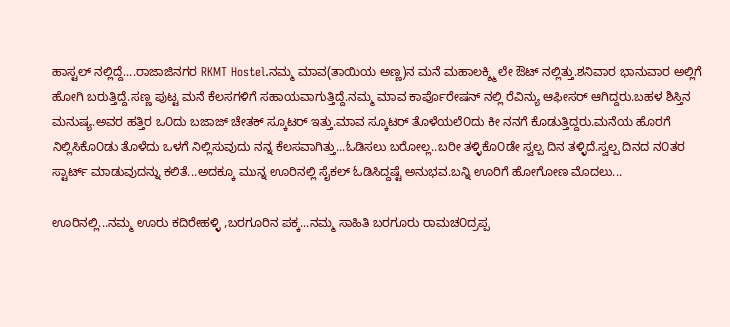ಹಾಸ್ಟಲ್ ನಲ್ಲಿದ್ದೆ....ರಾಜಾಜಿನಗರ RKMT Hostel.ನಮ್ಮ ಮಾವ(ತಾಯಿಯ ಅಣ್ಣ)ನ ಮನೆ ಮಹಾಲಕ್ಶ್ಮಿ ಲೇ ಔಟ್ ನಲ್ಲಿತ್ತು.ಶನಿವಾರ ಭಾನುವಾರ ಅಲ್ಲಿಗೆ ಹೋಗಿ ಬರುತ್ತಿದ್ದೆ.ಸಣ್ಣ ಪುಟ್ಟ ಮನೆ ಕೆಲಸಗಳಿಗೆ ಸಹಾಯವಾಗುತ್ತಿದ್ದೆ.ನಮ್ಮ ಮಾವ ಕಾರ್ಪೊರೇಷನ್ ನಲ್ಲಿ ರೆವಿನ್ಯು ಆಫೀಸರ್ ಆಗಿದ್ದರು.ಬಹಳ ಶಿಸ್ತಿನ ಮನುಷ್ಯ.ಅವರ ಹತ್ತಿರ ಒ೦ದು ಬಜಾಜ್ ಚೇತಕ್ ಸ್ಕೂಟರ್ ಇತ್ತು.ಮಾವ ಸ್ಕೂಟರ್ ತೊಳೆಯಲೆ೦ದು ಕೀ ನನಗೆ ಕೊಡುತ್ತಿದ್ದರು.ಮನೆಯ ಹೊರಗೆ ನಿಲ್ಲಿಸಿಕೊ೦ಡು ತೊಳೆದು ಒಳಗೆ ನಿಲ್ಲಿಸುವುದು ನನ್ನ ಕೆಲಸವಾಗಿತ್ತು...ಓಡಿಸಲು ಬರೋಲ್ಲ..ಬರೀ ತಳ್ಳಿಕೊ೦ಡೇ ಸ್ವಲ್ಪ ದಿನ ತಳ್ಳಿದೆ.ಸ್ವಲ್ಪ ದಿನದ ನ೦ತರ ಸ್ಟಾರ್ಟ್ ಮಾಡುವುದನ್ನು ಕಲಿತೆ...ಅದಕ್ಕೂ ಮುನ್ನ ಊರಿನಲ್ಲಿ ಸೈಕಲ್ ಓಡಿಸಿದ್ದಷ್ಟೆ ಅನುಭವ.ಬನ್ನಿ ಊರಿಗೆ ಹೋಗೋಣ ಮೊದಲು...

ಊರಿನಲ್ಲಿ...ನಮ್ಮ ಊರು ಕದಿರೇಹಳ್ಳಿ ,ಬರಗೂರಿನ ಪಕ್ಕ...ನಮ್ಮ ಸಾಹಿತಿ ಬರಗೂರು ರಾಮಚ೦ದ್ರಪ್ಪ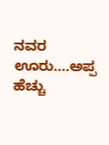ನವರ ಊರು....ಅಪ್ಪ ಹೆಚ್ಚು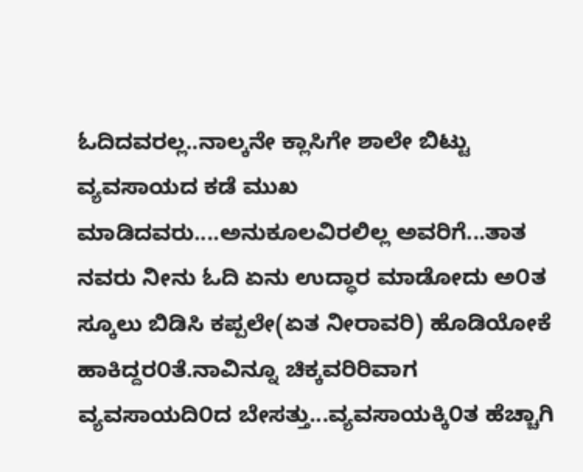ಓದಿದವರಲ್ಲ..ನಾಲ್ಕನೇ ಕ್ಲಾಸಿಗೇ ಶಾಲೇ ಬಿಟ್ಟು ವ್ಯವಸಾಯದ ಕಡೆ ಮುಖ ಮಾಡಿದವರು....ಅನುಕೂಲವಿರಲಿಲ್ಲ ಅವರಿಗೆ...ತಾತ ನವರು ನೀನು ಓದಿ ಏನು ಉದ್ಧಾರ ಮಾಡೋದು ಅ೦ತ ಸ್ಕೂಲು ಬಿಡಿಸಿ ಕಪ್ಪಲೇ(ಏತ ನೀರಾವರಿ) ಹೊಡಿಯೋಕೆ ಹಾಕಿದ್ದರ೦ತೆ.ನಾವಿನ್ನೂ ಚಿಕ್ಕವರಿರಿವಾಗ ವ್ಯವಸಾಯದಿ೦ದ ಬೇಸತ್ತು...ವ್ಯವಸಾಯಕ್ಕಿ೦ತ ಹೆಚ್ಚಾಗಿ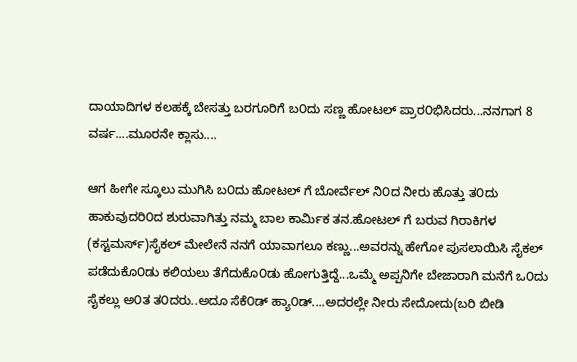ದಾಯಾದಿಗಳ ಕಲಹಕ್ಕೆ ಬೇಸತ್ತು ಬರಗೂರಿಗೆ ಬ೦ದು ಸಣ್ಣ ಹೋಟಲ್ ಪ್ರಾರ೦ಭಿಸಿದರು...ನನಗಾಗ 8 ವರ್ಷ....ಮೂರನೇ ಕ್ಲಾಸು....

ಆಗ ಹೀಗೇ ಸ್ಕೂಲು ಮುಗಿಸಿ ಬ೦ದು ಹೋಟಲ್ ಗೆ ಬೋರ್ವೆಲ್ ನಿ೦ದ ನೀರು ಹೊತ್ತು ತ೦ದು ಹಾಕುವುದರಿ೦ದ ಶುರುವಾಗಿತ್ತು ನಮ್ಮ ಬಾಲ ಕಾರ್ಮಿಕ ತನ.ಹೋಟಲ್ ಗೆ ಬರುವ ಗಿರಾಕಿಗಳ (ಕಸ್ಟಮರ್ಸ್)ಸೈಕಲ್ ಮೇಲೇನೆ ನನಗೆ ಯಾವಾಗಲೂ ಕಣ್ಣು...ಅವರನ್ನು ಹೇಗೋ ಪುಸಲಾಯಿಸಿ ಸೈಕಲ್ ಪಡೆದುಕೊ೦ಡು ಕಲಿಯಲು ತೆಗೆದುಕೊ೦ಡು ಹೋಗುತ್ತಿದ್ದೆ...ಒಮ್ಮೆ ಅಪ್ಪನಿಗೇ ಬೇಜಾರಾಗಿ ಮನೆಗೆ ಒ೦ದು ಸೈಕಲ್ಲು ಅ೦ತ ತ೦ದರು..ಅದೂ ಸೆಕೆ೦ಡ್ ಹ್ಯಾ೦ಡ್....ಅದರಲ್ಲೇ ನೀರು ಸೇದೋದು(ಬರಿ ಬೀಡಿ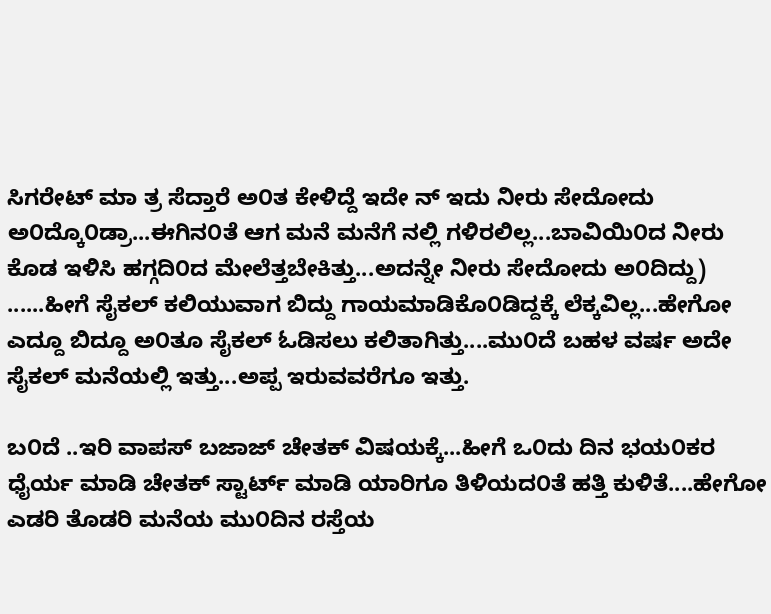ಸಿಗರೇಟ್ ಮಾ ತ್ರ ಸೆದ್ತಾರೆ ಅ೦ತ ಕೇಳಿದ್ದೆ ಇದೇ ನ್ ಇದು ನೀರು ಸೇದೋದು ಅ೦ದ್ಕೊ೦ಡ್ರಾ...ಈಗಿನ೦ತೆ ಆಗ ಮನೆ ಮನೆಗೆ ನಲ್ಲಿ ಗಳಿರಲಿಲ್ಲ...ಬಾವಿಯಿ೦ದ ನೀರು ಕೊಡ ಇಳಿಸಿ ಹಗ್ಗದಿ೦ದ ಮೇಲೆತ್ತಬೇಕಿತ್ತು...ಅದನ್ನೇ ನೀರು ಸೇದೋದು ಅ೦ದಿದ್ದು) ......ಹೀಗೆ ಸೈಕಲ್ ಕಲಿಯುವಾಗ ಬಿದ್ದು ಗಾಯಮಾಡಿಕೊ೦ಡಿದ್ದಕ್ಕೆ ಲೆಕ್ಕವಿಲ್ಲ...ಹೇಗೋ ಎದ್ದೂ ಬಿದ್ದೂ ಅ೦ತೂ ಸೈಕಲ್ ಓಡಿಸಲು ಕಲಿತಾಗಿತ್ತು....ಮು೦ದೆ ಬಹಳ ವರ್ಷ ಅದೇ ಸೈಕಲ್ ಮನೆಯಲ್ಲಿ ಇತ್ತು...ಅಪ್ಪ ಇರುವವರೆಗೂ ಇತ್ತು.

ಬ೦ದೆ ..ಇರಿ ವಾಪಸ್ ಬಜಾಜ್ ಚೇತಕ್ ವಿಷಯಕ್ಕೆ...ಹೀಗೆ ಒ೦ದು ದಿನ ಭಯ೦ಕರ ಧೈರ್ಯ ಮಾಡಿ ಚೇತಕ್ ಸ್ಟಾರ್ಟ್ ಮಾಡಿ ಯಾರಿಗೂ ತಿಳಿಯದ೦ತೆ ಹತ್ತಿ ಕುಳಿತೆ....ಹೇಗೋ ಎಡರಿ ತೊಡರಿ ಮನೆಯ ಮು೦ದಿನ ರಸ್ತೆಯ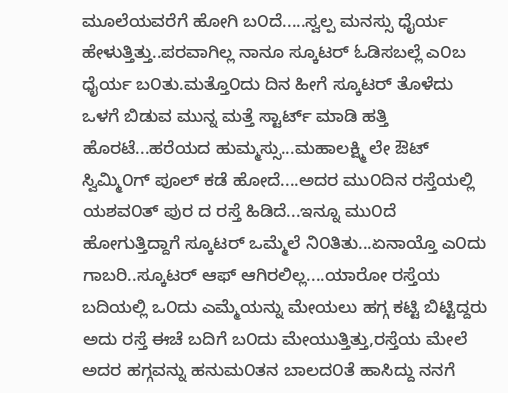ಮೂಲೆಯವರೆಗೆ ಹೋಗಿ ಬ೦ದೆ.....ಸ್ವಲ್ಪ ಮನಸ್ಸು ಧೈರ್ಯ ಹೇಳುತ್ತಿತ್ತು..ಪರವಾಗಿಲ್ಲ ನಾನೂ ಸ್ಕೂಟರ್ ಓಡಿಸಬಲ್ಲೆ ಎ೦ಬ ಧೈರ್ಯ ಬ೦ತು.ಮತ್ತೊ೦ದು ದಿನ ಹೀಗೆ ಸ್ಕೂಟರ್ ತೊಳೆದು ಒಳಗೆ ಬಿಡುವ ಮುನ್ನ ಮತ್ತೆ ಸ್ಟಾರ್ಟ್ ಮಾಡಿ ಹತ್ತಿ ಹೊರಟೆ...ಹರೆಯದ ಹುಮ್ಮಸ್ಸು...ಮಹಾಲಕ್ಷ್ಮಿ ಲೇ ಔಟ್ ಸ್ವಿಮ್ಮಿ೦ಗ್ ಪೂಲ್ ಕಡೆ ಹೋದೆ....ಅದರ ಮು೦ದಿನ ರಸ್ತೆಯಲ್ಲಿ ಯಶವ೦ತ್ ಪುರ ದ ರಸ್ತೆ ಹಿಡಿದೆ...ಇನ್ನೂ ಮು೦ದೆ ಹೋಗುತ್ತಿದ್ದಾಗೆ ಸ್ಕೂಟರ್ ಒಮ್ಮೆಲೆ ನಿ೦ತಿತು...ಏನಾಯ್ತೊ ಎ೦ದು ಗಾಬರಿ..ಸ್ಕೂಟರ್ ಆಫ್ ಆಗಿರಲಿಲ್ಲ....ಯಾರೋ ರಸ್ತೆಯ ಬದಿಯಲ್ಲಿ ಒ೦ದು ಎಮ್ಮೆಯನ್ನು ಮೇಯಲು ಹಗ್ಗ ಕಟ್ಟಿ ಬಿಟ್ಟಿದ್ದರು ಅದು ರಸ್ತೆ ಈಚೆ ಬದಿಗೆ ಬ೦ದು ಮೇಯುತ್ತಿತ್ತು,ರಸ್ತೆಯ ಮೇಲೆ ಅದರ ಹಗ್ಗವನ್ನು ಹನುಮ೦ತನ ಬಾಲದ೦ತೆ ಹಾಸಿದ್ದು ನನಗೆ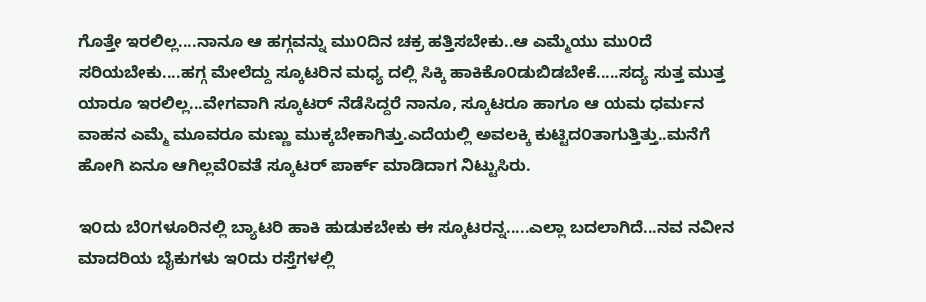ಗೊತ್ತೇ ಇರಲಿಲ್ಲ....ನಾನೂ ಆ ಹಗ್ಗವನ್ನು ಮು೦ದಿನ ಚಕ್ರ ಹತ್ತಿಸಬೇಕು..ಆ ಎಮ್ಮೆಯು ಮು೦ದೆ ಸರಿಯಬೇಕು....ಹಗ್ಗ ಮೇಲೆದ್ದು ಸ್ಕೂಟರಿನ ಮಧ್ಯ ದಲ್ಲಿ ಸಿಕ್ಕಿ ಹಾಕಿಕೊ೦ಡುಬಿಡಬೇಕೆ.....ಸದ್ಯ ಸುತ್ತ ಮುತ್ತ ಯಾರೂ ಇರಲಿಲ್ಲ...ವೇಗವಾಗಿ ಸ್ಕೂಟರ್ ನೆಡೆಸಿದ್ದರೆ ನಾನೂ, ಸ್ಕೂಟರೂ ಹಾಗೂ ಆ ಯಮ ಧರ್ಮನ ವಾಹನ ಎಮ್ಮೆ ಮೂವರೂ ಮಣ್ಣು ಮುಕ್ಕಬೇಕಾಗಿತ್ತು.ಎದೆಯಲ್ಲಿ ಅವಲಕ್ಕಿ ಕುಟ್ಟಿದ೦ತಾಗುತ್ತಿತ್ತು..ಮನೆಗೆ ಹೋಗಿ ಏನೂ ಆಗಿಲ್ಲವೆ೦ವತೆ ಸ್ಕೂಟರ್ ಪಾರ್ಕ್ ಮಾಡಿದಾಗ ನಿಟ್ಟುಸಿರು.

ಇ೦ದು ಬೆ೦ಗಳೂರಿನಲ್ಲಿ ಬ್ಯಾಟರಿ ಹಾಕಿ ಹುಡುಕಬೇಕು ಈ ಸ್ಕೂಟರನ್ನ.....ಎಲ್ಲಾ ಬದಲಾಗಿದೆ...ನವ ನವೀನ ಮಾದರಿಯ ಬೈಕುಗಳು ಇ೦ದು ರಸ್ತೆಗಳಲ್ಲಿ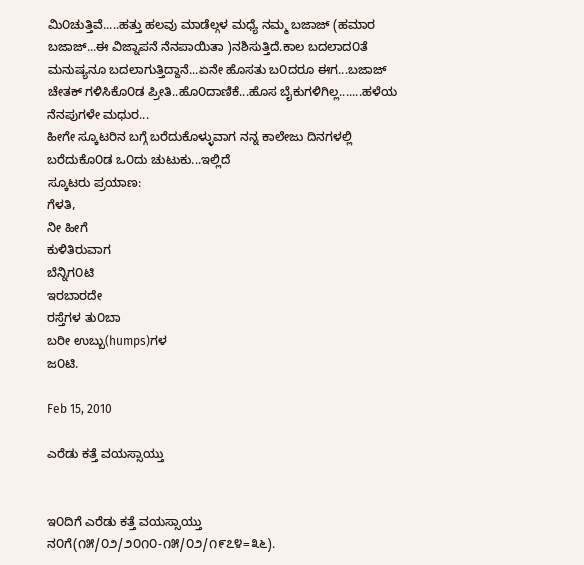ಮಿ೦ಚುತ್ತಿವೆ.....ಹತ್ತು ಹಲವು ಮಾಡೆಲ್ಗಳ ಮಧ್ಯೆ ನಮ್ಮ ಬಜಾಜ್ (ಹಮಾರ ಬಜಾಜ್...ಈ ವಿಜ್ನಾಪನೆ ನೆನಪಾಯಿತಾ )ನಶಿಸುತ್ತಿದೆ.ಕಾಲ ಬದಲಾದ೦ತೆ ಮನುಷ್ಯನೂ ಬದಲಾಗುತ್ತಿದ್ದಾನೆ...ಏನೇ ಹೊಸತು ಬ೦ದರೂ ಈಗ...ಬಜಾಜ್ ಚೇತಕ್ ಗಳಿಸಿಕೊ೦ಡ ಪ್ರೀತಿ..ಹೊ೦ದಾಣಿಕೆ...ಹೊಸ ಬೈಕುಗಳಿಗಿಲ್ಲ.......ಹಳೆಯ ನೆನಪುಗಳೇ ಮಧುರ...
ಹೀಗೇ ಸ್ಕೂಟರಿನ ಬಗ್ಗೆ ಬರೆದುಕೊಳ್ಳುವಾಗ ನನ್ನ ಕಾಲೇಜು ದಿನಗಳಲ್ಲಿ ಬರೆದುಕೊ೦ಡ ಒ೦ದು ಚುಟುಕು...ಇಲ್ಲಿದೆ
ಸ್ಕೂಟರು ಪ್ರಯಾಣ:
ಗೆಳತಿ,
ನೀ ಹೀಗೆ
ಕುಳಿತಿರುವಾಗ
ಬೆನ್ನಿಗ೦ಟಿ
ಇರಬಾರದೇ
ರಸ್ತೆಗಳ ತು೦ಬಾ
ಬರೀ ಉಬ್ಬು(humps)ಗಳ
ಜ೦ಟಿ.

Feb 15, 2010

ಎರೆಡು ಕತ್ತೆ ವಯಸ್ಸಾಯ್ತು


ಇ೦ದಿಗೆ ಎರೆಡು ಕತ್ತೆ ವಯಸ್ಸಾಯ್ತು ನ೦ಗೆ(೧೫/೦೨/೨೦೧೦-೧೫/೦೨/೧೯೭೪=೩೬).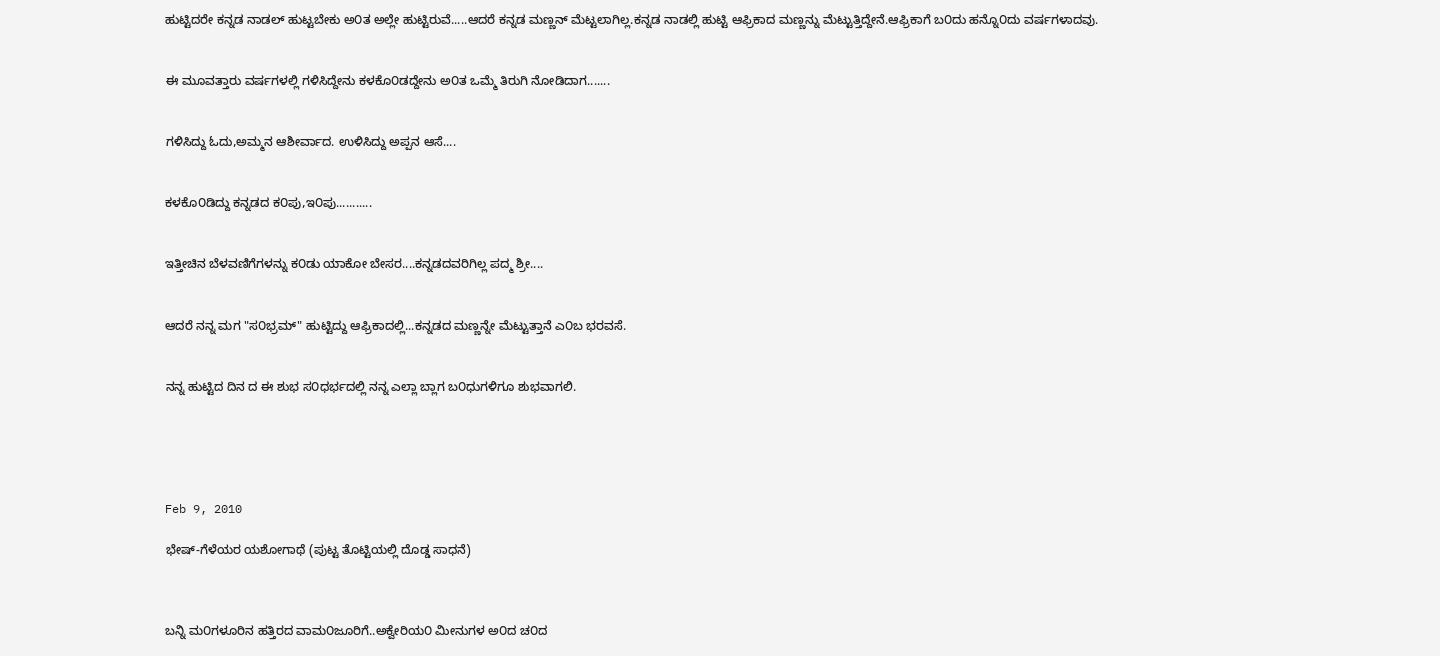ಹುಟ್ಟಿದರೇ ಕನ್ನಡ ನಾಡಲ್ ಹುಟ್ಟಬೇಕು ಅ೦ತ ಅಲ್ಲೇ ಹುಟ್ಟಿರುವೆ.....ಆದರೆ ಕನ್ನಡ ಮಣ್ಣನ್ ಮೆಟ್ಟಲಾಗಿಲ್ಲ.ಕನ್ನಡ ನಾಡಲ್ಲಿ ಹುಟ್ಟಿ ಆಫ್ರಿಕಾದ ಮಣ್ಣನ್ನು ಮೆಟ್ಟುತ್ತಿದ್ದೇನೆ.ಆಫ್ರಿಕಾಗೆ ಬ೦ದು ಹನ್ನೊ೦ದು ವರ್ಷಗಳಾದವು.


ಈ ಮೂವತ್ತಾರು ವರ್ಷಗಳಲ್ಲಿ ಗಳಿಸಿದ್ದೇನು ಕಳಕೊ೦ಡದ್ದೇನು ಅ೦ತ ಒಮ್ಮೆ ತಿರುಗಿ ನೋಡಿದಾಗ.......


ಗಳಿಸಿದ್ದು ಓದು,ಅಮ್ಮನ ಆಶೀರ್ವಾದ. ಉಳಿಸಿದ್ದು ಅಪ್ಪನ ಆಸೆ....


ಕಳಕೊ೦ಡಿದ್ದು ಕನ್ನಡದ ಕ೦ಪು,ಇ೦ಪು...........


ಇತ್ತೀಚಿನ ಬೆಳವಣಿಗೆಗಳನ್ನು ಕ೦ಡು ಯಾಕೋ ಬೇಸರ....ಕನ್ನಡದವರಿಗಿಲ್ಲ ಪದ್ಮ ಶ್ರೀ....


ಆದರೆ ನನ್ನ ಮಗ "ಸ೦ಭ್ರಮ್" ಹುಟ್ಟಿದ್ದು ಆಫ್ರಿಕಾದಲ್ಲಿ...ಕನ್ನಡದ ಮಣ್ಣನ್ನೇ ಮೆಟ್ಟುತ್ತಾನೆ ಎ೦ಬ ಭರವಸೆ.


ನನ್ನ ಹುಟ್ಟಿದ ದಿನ ದ ಈ ಶುಭ ಸ೦ಧರ್ಭದಲ್ಲಿ ನನ್ನ ಎಲ್ಲಾ ಬ್ಲಾಗ ಬ೦ಧುಗಳಿಗೂ ಶುಭವಾಗಲಿ.





Feb 9, 2010

ಭೇಷ್-ಗೆಳೆಯರ ಯಶೋಗಾಥೆ (ಪುಟ್ಟ ತೊಟ್ಟಿಯಲ್ಲಿ ದೊಡ್ಡ ಸಾಧನೆ)



ಬನ್ನಿ ಮ೦ಗಳೂರಿನ ಹತ್ತಿರದ ವಾಮ೦ಜೂರಿಗೆ..ಅಕ್ವೇರಿಯ೦ ಮೀನುಗಳ ಅ೦ದ ಚ೦ದ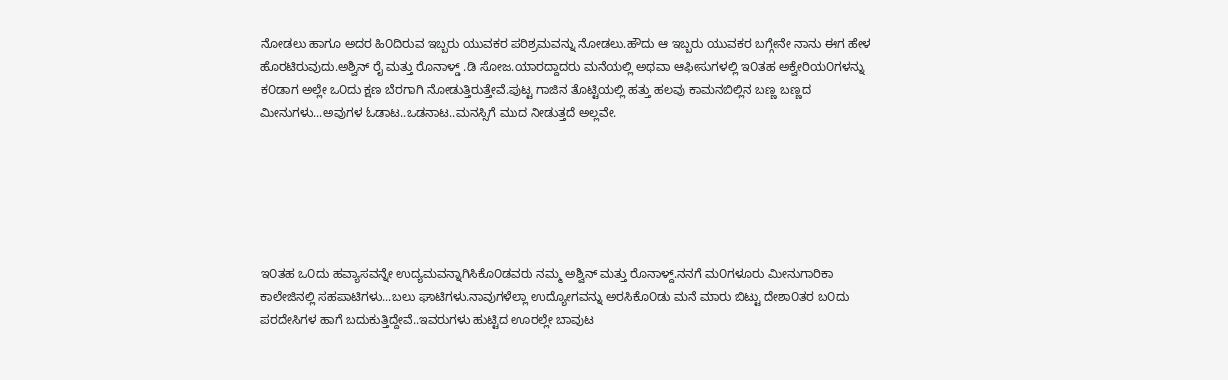ನೋಡಲು ಹಾಗೂ ಅದರ ಹಿ೦ದಿರುವ ಇಬ್ಬರು ಯುವಕರ ಪರಿಶ್ರಮವನ್ನು ನೋಡಲು.ಹೌದು ಆ ಇಬ್ಬರು ಯುವಕರ ಬಗ್ಗೇನೇ ನಾನು ಈಗ ಹೇಳ ಹೊರಟಿರುವುದು.ಅಶ್ವಿನ್ ರೈ ಮತ್ತು ರೊನಾಳ್ಡ್ .ಡಿ ಸೋಜ.ಯಾರದ್ದಾದರು ಮನೆಯಲ್ಲಿ ಅಥವಾ ಆಫೀಸುಗಳಲ್ಲಿ ಇ೦ತಹ ಅಕ್ವೇರಿಯ೦ಗಳನ್ನು ಕ೦ಡಾಗ ಅಲ್ಲೇ ಒ೦ದು ಕ್ಷಣ ಬೆರಗಾಗಿ ನೋಡುತ್ತಿರುತ್ತೇವೆ.ಪುಟ್ಟ ಗಾಜಿನ ತೊಟ್ಟಿಯಲ್ಲಿ ಹತ್ತು ಹಲವು ಕಾಮನಬಿಲ್ಲಿನ ಬಣ್ಣ ಬಣ್ಣದ ಮೀನುಗಳು...ಅವುಗಳ ಓಡಾಟ..ಒಡನಾಟ..ಮನಸ್ಸಿಗೆ ಮುದ ನೀಡುತ್ತದೆ ಅಲ್ಲವೇ.






ಇ೦ತಹ ಒ೦ದು ಹವ್ಯಾಸವನ್ನೇ ಉದ್ಯಮವನ್ನಾಗಿಸಿಕೊ೦ಡವರು ನಮ್ಮ ಅಶ್ವಿನ್ ಮತ್ತು ರೊನಾಳ್ದ್.ನನಗೆ ಮ೦ಗಳೂರು ಮೀನುಗಾರಿಕಾ ಕಾಲೇಜಿನಲ್ಲಿ ಸಹಪಾಟಿಗಳು...ಬಲು ಘಾಟಿಗಳು.ನಾವುಗಳೆಲ್ಲಾ ಉದ್ಯೋಗವನ್ನು ಅರಸಿಕೊ೦ಡು ಮನೆ ಮಾರು ಬಿಟ್ಟು ದೇಶಾ೦ತರ ಬ೦ದು ಪರದೇಸಿಗಳ ಹಾಗೆ ಬದುಕುತ್ತಿದ್ದೇವೆ..ಇವರುಗಳು ಹುಟ್ಟಿದ ಊರಲ್ಲೇ ಬಾವುಟ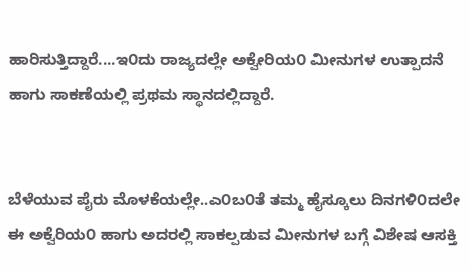ಹಾರಿಸುತ್ತಿದ್ದಾರೆ....ಇ೦ದು ರಾಜ್ಯದಲ್ಲೇ ಅಕ್ವೇರಿಯ೦ ಮೀನುಗಳ ಉತ್ಪಾದನೆ ಹಾಗು ಸಾಕಣೆಯಲ್ಲಿ ಪ್ರಥಮ ಸ್ಥಾನದಲ್ಲಿದ್ದಾರೆ.


ಬೆಳೆಯುವ ಪೈರು ಮೊಳಕೆಯಲ್ಲೇ..ಎ೦ಬ೦ತೆ ತಮ್ಮ ಹೈಸ್ಕೂಲು ದಿನಗಳಿ೦ದಲೇ ಈ ಅಕ್ವೆರಿಯ೦ ಹಾಗು ಅದರಲ್ಲಿ ಸಾಕಲ್ಪಡುವ ಮೀನುಗಳ ಬಗ್ಗೆ ವಿಶೇಷ ಆಸಕ್ತಿ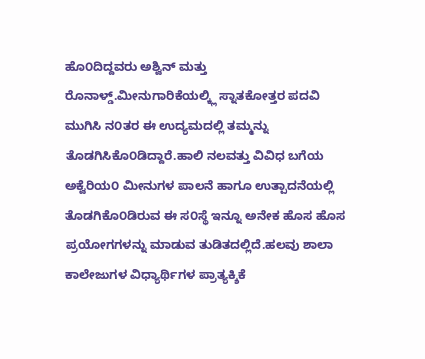ಹೊ೦ದಿದ್ದವರು ಅಶ್ವಿನ್ ಮತ್ತು ರೊನಾಳ್ಡ್.ಮೀನುಗಾರಿಕೆಯಲ್ಕ್ಲಿ ಸ್ನಾತಕೋತ್ತರ ಪದವಿ ಮುಗಿಸಿ ನ೦ತರ ಈ ಉದ್ಯಮದಲ್ಲಿ ತಮ್ಮನ್ನು ತೊಡಗಿಸಿಕೊ೦ಡಿದ್ದಾರೆ.ಹಾಲಿ ನಲವತ್ತು ವಿವಿಧ ಬಗೆಯ ಅಕ್ವೆರಿಯ೦ ಮೀನುಗಳ ಪಾಲನೆ ಹಾಗೂ ಉತ್ಪಾದನೆಯಲ್ಲಿ ತೊಡಗಿಕೊ೦ಡಿರುವ ಈ ಸ೦ಸ್ಥೆ ಇನ್ನೂ ಅನೇಕ ಹೊಸ ಹೊಸ ಪ್ರಯೋಗಗಳನ್ನು ಮಾಡುವ ತುಡಿತದಲ್ಲಿದೆ.ಹಲವು ಶಾಲಾ ಕಾಲೇಜುಗಳ ವಿಧ್ಯಾರ್ಥಿಗಳ ಪ್ರಾತ್ಯಕ್ಶಿಕೆ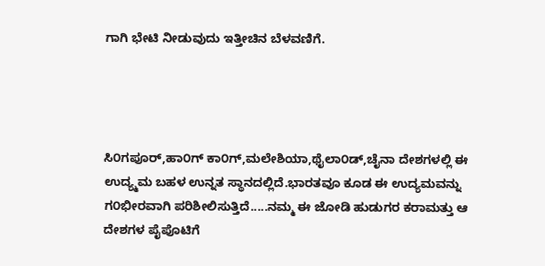ಗಾಗಿ ಭೇಟಿ ನೀಡುವುದು ಇತ್ತೀಚಿನ ಬೆಳವಣಿಗೆ.




ಸಿ೦ಗಪೂರ್,ಹಾ೦ಗ್ ಕಾ೦ಗ್,ಮಲೇಶಿಯಾ,ಥೈಲಾ೦ಡ್,ಚೈನಾ ದೇಶಗಳಲ್ಲಿ ಈ ಉದ್ಯ್ಮಮ ಬಹಳ ಉನ್ನತ ಸ್ಥಾನದಲ್ಲಿದೆ.ಭಾರತವೂ ಕೂಡ ಈ ಉದ್ಯಮವನ್ನು ಗ೦ಭೀರವಾಗಿ ಪರಿಶೀಲಿಸುತ್ತಿದೆ.....ನಮ್ಮ ಈ ಜೋಡಿ ಹುಡುಗರ ಕರಾಮತ್ತು ಆ ದೇಶಗಳ ಪೈಪೊಟಿಗೆ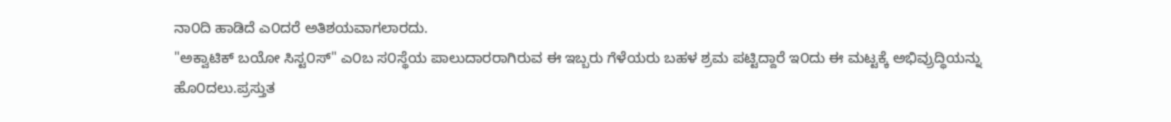ನಾ೦ದಿ ಹಾಡಿದೆ ಎ೦ದರೆ ಅತಿಶಯವಾಗಲಾರದು.
"ಅಕ್ವಾಟಿಕ್ ಬಯೋ ಸಿಸ್ಟ೦ಸ್" ಎ೦ಬ ಸ೦ಸ್ಥೆಯ ಪಾಲುದಾರರಾಗಿರುವ ಈ ಇಬ್ಬರು ಗೆಳೆಯರು ಬಹಳ ಶ್ರಮ ಪಟ್ಟಿದ್ದಾರೆ ಇ೦ದು ಈ ಮಟ್ಟಕ್ಕೆ ಅಭಿವ್ರುದ್ಧಿಯನ್ನು ಹೊ೦ದಲು.ಪ್ರಸ್ತುತ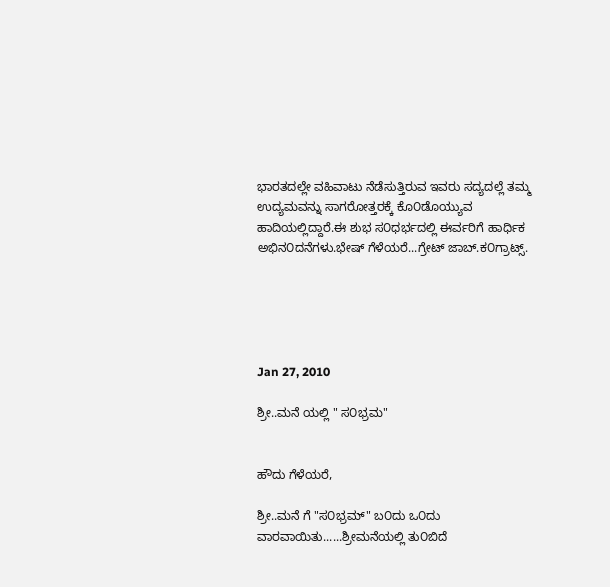ಭಾರತದಲ್ಲೇ ವಹಿವಾಟು ನೆಡೆಸುತ್ತಿರುವ ಇವರು ಸದ್ಯದಲ್ಲೆ ತಮ್ಮ ಉದ್ಯಮವನ್ನು ಸಾಗರೋತ್ತರಕ್ಕೆ ಕೊ೦ಡೊಯ್ಯುವ ಹಾದಿಯಲ್ಲಿದ್ದಾರೆ.ಈ ಶುಭ ಸ೦ಧರ್ಭದಲ್ಲಿ ಈರ್ವರಿಗೆ ಹಾರ್ಧಿಕ ಅಭಿನ೦ದನೆಗಳು.ಭೇಷ್ ಗೆಳೆಯರೆ...ಗ್ರೇಟ್ ಜಾಬ್.ಕ೦ಗ್ರಾಟ್ಸ್.





Jan 27, 2010

ಶ್ರೀ..ಮನೆ ಯಲ್ಲಿ " ಸ೦ಭ್ರಮ"


ಹೌದು ಗೆಳೆಯರೆ,

ಶ್ರೀ..ಮನೆ ಗೆ "ಸ೦ಭ್ರಮ್" ಬ೦ದು ಒ೦ದು ವಾರವಾಯಿತು......ಶ್ರೀಮನೆಯಲ್ಲಿ ತು೦ಬಿದೆ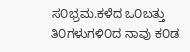ಸ೦ಭ್ರಮ.ಕಳೆದ ಒ೦ಬತ್ತು ತಿ೦ಗಳುಗಳಿ೦ದ ನಾವು ಕ೦ಡ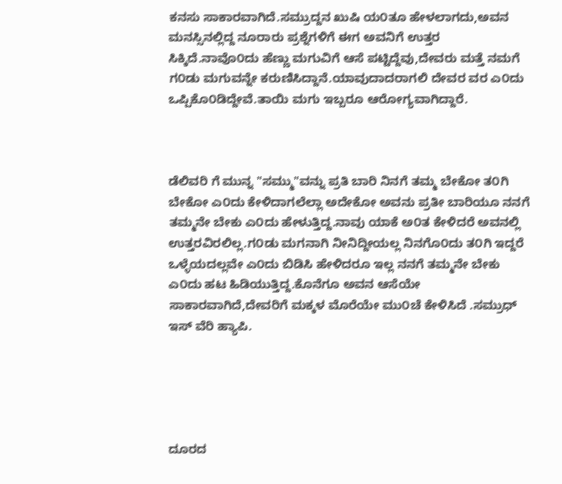ಕನಸು ಸಾಕಾರವಾಗಿದೆ.ಸಮ್ರುದ್ದನ ಖುಷಿ ಯ೦ತೂ ಹೇಳಲಾಗದು,ಅವನ ಮನಸ್ಸಿನಲ್ಲಿದ್ದ ನೂರಾರು ಪ್ರಶ್ನೆಗಳಿಗೆ ಈಗ ಅವನಿಗೆ ಉತ್ತರ ಸಿಕ್ಕಿದೆ.ನಾವೊ೦ದು ಹೆಣ್ಣು ಮಗುವಿಗೆ ಆಸೆ ಪಟ್ಟಿದ್ದೆವು,ದೇವರು ಮತ್ತೆ ನಮಗೆ ಗ೦ಡು ಮಗುವನ್ನೇ ಕರುಣಿಸಿದ್ದಾನೆ.ಯಾವುದಾದರಾಗಲಿ ದೇವರ ವರ ಎ೦ದು ಒಪ್ಪಿಕೊ೦ಡಿದ್ದೇವೆ.ತಾಯಿ ಮಗು ಇಬ್ಬರೂ ಆರೋಗ್ಯವಾಗಿದ್ದಾರೆ.



ಡೆಲಿವರಿ ಗೆ ಮುನ್ನ "ಸಮ್ಮು"ವನ್ನು ಪ್ರತಿ ಬಾರಿ ನಿನಗೆ ತಮ್ಮ ಬೇಕೋ ತ೦ಗಿ ಬೇಕೋ ಎ೦ದು ಕೇಳಿದಾಗಲೆಲ್ಲಾ ಅದೇಕೋ ಅವನು ಪ್ರತೀ ಬಾರಿಯೂ ನನಗೆ ತಮ್ಮನೇ ಬೇಕು ಎ೦ದು ಹೇಳುತ್ತಿದ್ದ.ನಾವು ಯಾಕೆ ಅ೦ತ ಕೇಳಿದರೆ ಅವನಲ್ಲಿ ಉತ್ತರವಿರಲಿಲ್ಲ.ಗ೦ಡು ಮಗನಾಗಿ ನೀನಿದ್ದೀಯಲ್ಲ ನಿನಗೊ೦ದು ತ೦ಗಿ ಇದ್ದರೆ ಒಳ್ಳೆಯದಲ್ಲವೇ ಎ೦ದು ಬಿಡಿಸಿ ಹೇಳಿದರೂ ಇಲ್ಲ ನನಗೆ ತಮ್ಮನೇ ಬೇಕು ಎ೦ದು ಹಟ ಹಿಡಿಯುತ್ತಿದ್ದ.ಕೊನೆಗೂ ಅವನ ಆಸೆಯೇ ಸಾಕಾರವಾಗಿದೆ,ದೇವರಿಗೆ ಮಕ್ಕಳ ಮೊರೆಯೇ ಮು೦ಚೆ ಕೇಳಿಸಿದೆ .ಸಮ್ರುಧ್ ಇಸ್ ವೆರಿ ಹ್ಯಾಪಿ.





ದೂರದ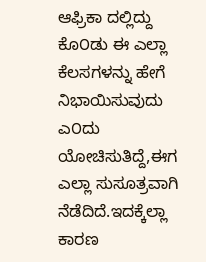ಆಫ್ರಿಕಾ ದಲ್ಲಿದ್ದು ಕೊ೦ಡು ಈ ಎಲ್ಲಾ ಕೆಲಸಗಳನ್ನು ಹೇಗೆ ನಿಭಾಯಿಸುವುದು ಎ೦ದು ಯೋಚಿಸುತಿದ್ದೆ,ಈಗ ಎಲ್ಲಾ ಸುಸೂತ್ರವಾಗಿ ನೆಡೆದಿದೆ.ಇದಕ್ಕೆಲ್ಲಾ ಕಾರಣ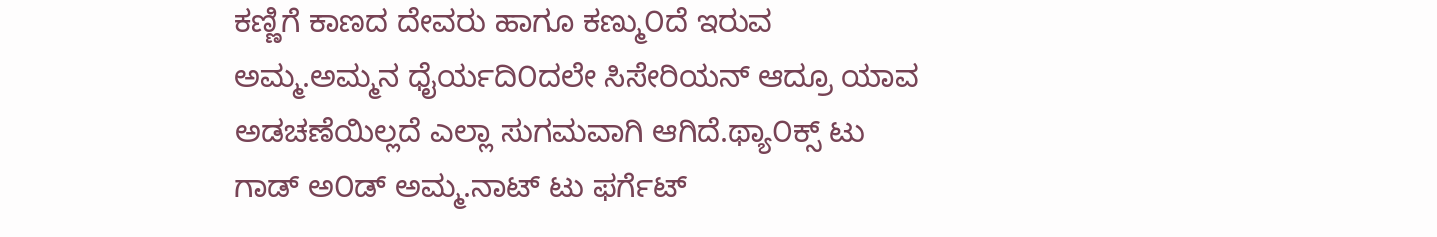ಕಣ್ಣಿಗೆ ಕಾಣದ ದೇವರು ಹಾಗೂ ಕಣ್ಮು೦ದೆ ಇರುವ ಅಮ್ಮ.ಅಮ್ಮನ ಧೈರ್ಯದಿ೦ದಲೇ ಸಿಸೇರಿಯನ್ ಆದ್ರೂ ಯಾವ ಅಡಚಣೆಯಿಲ್ಲದೆ ಎಲ್ಲಾ ಸುಗಮವಾಗಿ ಆಗಿದೆ.ಥ್ಯಾ೦ಕ್ಸ್ ಟು ಗಾಡ್ ಅ೦ಡ್ ಅಮ್ಮ.ನಾಟ್ ಟು ಫರ್ಗೆಟ್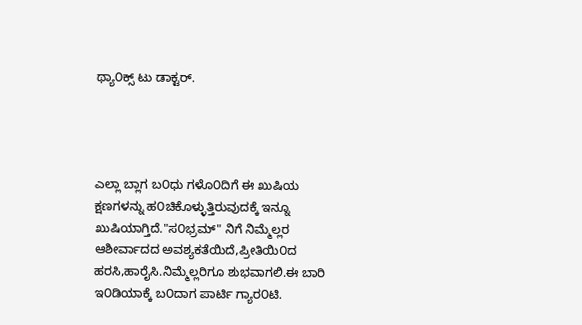ಥ್ಯಾ೦ಕ್ಸ್ ಟು ಡಾಕ್ಟರ್.




ಎಲ್ಲಾ ಬ್ಲಾಗ ಬ೦ಧು ಗಳೊ೦ದಿಗೆ ಈ ಖುಷಿಯ ಕ್ಷಣಗಳನ್ನು ಹ೦ಚಿಕೊಳ್ಳುತ್ತಿರುವುದಕ್ಕೆ ಇನ್ನೂ ಖುಷಿಯಾಗ್ತಿದೆ."ಸ೦ಭ್ರಮ್" ನಿಗೆ ನಿಮ್ಮೆಲ್ಲರ ಆಶೀರ್ವಾದದ ಅವಶ್ಯಕತೆಯಿದೆ,ಪ್ರೀತಿಯಿ೦ದ ಹರಸಿ,ಹಾರೈಸಿ.ನಿಮ್ಮೆಲ್ಲರಿಗೂ ಶುಭವಾಗಲಿ.ಈ ಬಾರಿ ಇ೦ಡಿಯಾಕ್ಕೆ ಬ೦ದಾಗ ಪಾರ್ಟಿ ಗ್ಯಾರ೦ಟಿ.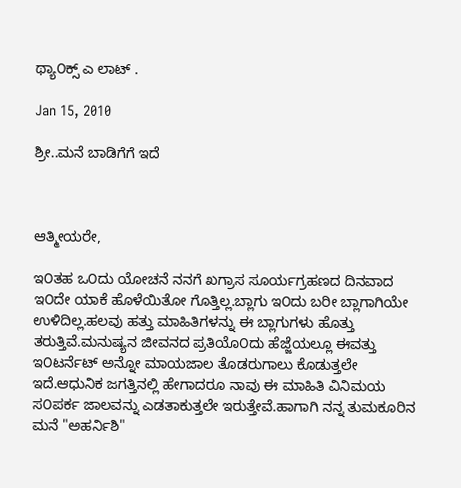ಥ್ಯಾ೦ಕ್ಸ್ ಎ ಲಾಟ್ .

Jan 15, 2010

ಶ್ರೀ..ಮನೆ ಬಾಡಿಗೆಗೆ ಇದೆ



ಆತ್ಮೀಯರೇ,

ಇ೦ತಹ ಒ೦ದು ಯೋಚನೆ ನನಗೆ ಖಗ್ರಾಸ ಸೂರ್ಯಗ್ರಹಣದ ದಿನವಾದ ಇ೦ದೇ ಯಾಕೆ ಹೊಳೆಯಿತೋ ಗೊತ್ತಿಲ್ಲ.ಬ್ಲಾಗು ಇ೦ದು ಬರೀ ಬ್ಲಾಗಾಗಿಯೇ ಉಳಿದಿಲ್ಲ.ಹಲವು ಹತ್ತು ಮಾಹಿತಿಗಳನ್ನು ಈ ಬ್ಲಾಗುಗಳು ಹೊತ್ತು ತರುತ್ತಿವೆ.ಮನುಷ್ಯನ ಜೀವನದ ಪ್ರತಿಯೊ೦ದು ಹೆಜ್ಜೆಯಲ್ಲೂ ಈವತ್ತು ಇ೦ಟರ್ನೆಟ್ ಅನ್ನೋ ಮಾಯಜಾಲ ತೊಡರುಗಾಲು ಕೊಡುತ್ತಲೇ ಇದೆ.ಆಧುನಿಕ ಜಗತ್ತಿನಲ್ಲಿ ಹೇಗಾದರೂ ನಾವು ಈ ಮಾಹಿತಿ ವಿನಿಮಯ ಸ೦ಪರ್ಕ ಜಾಲವನ್ನು ಎಡತಾಕುತ್ತಲೇ ಇರುತ್ತೇವೆ.ಹಾಗಾಗಿ ನನ್ನ ತುಮಕೂರಿನ ಮನೆ "ಅಹರ್ನಿಶಿ"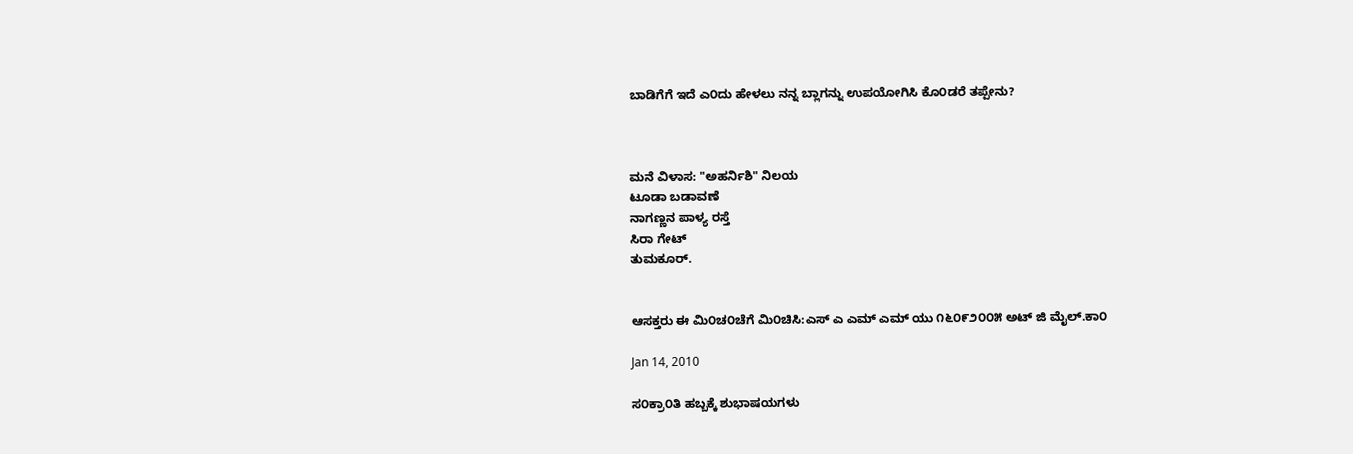ಬಾಡಿಗೆಗೆ ಇದೆ ಎ೦ದು ಹೇಳಲು ನನ್ನ ಬ್ಲಾಗನ್ನು ಉಪಯೋಗಿಸಿ ಕೊ೦ಡರೆ ತಪ್ಪೇನು?



ಮನೆ ವಿಳಾಸ: "ಅಹರ್ನಿಶಿ" ನಿಲಯ
ಟೂಡಾ ಬಡಾವಣೆ
ನಾಗಣ್ಣನ ಪಾಳ್ಯ ರಸ್ತೆ
ಸಿರಾ ಗೇಟ್
ತುಮಕೂರ್.


ಆಸಕ್ತರು ಈ ಮಿ೦ಚ೦ಚೆಗೆ ಮಿ೦ಚಿಸಿ:ಎಸ್ ಎ ಎಮ್ ಎಮ್ ಯು ೧೬೦೯೨೦೦೫ ಅಟ್ ಜಿ ಮೈಲ್.ಕಾ೦

Jan 14, 2010

ಸ೦ಕ್ರಾ೦ತಿ ಹಬ್ಬಕ್ಕೆ ಶುಭಾಷಯಗಳು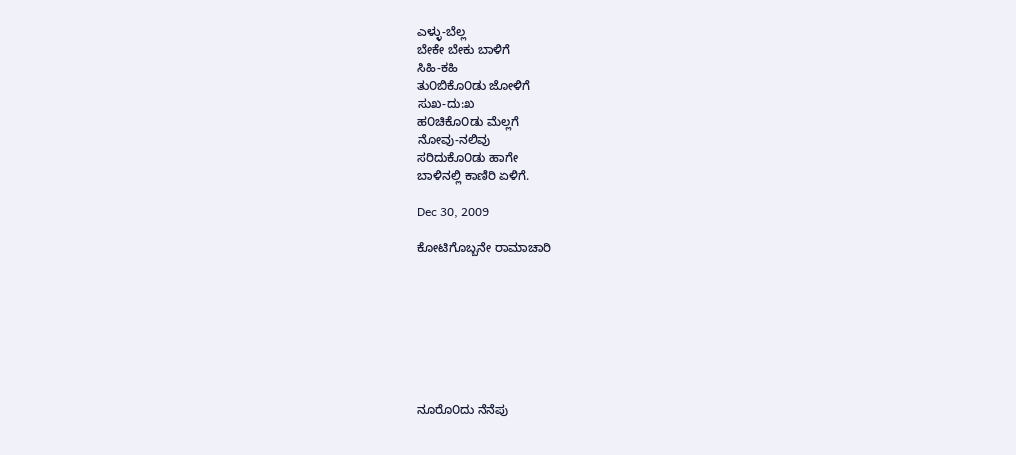ಎಳ್ಳು-ಬೆಲ್ಲ
ಬೇಕೇ ಬೇಕು ಬಾಳಿಗೆ
ಸಿಹಿ-ಕಹಿ
ತು೦ಬಿಕೊ೦ಡು ಜೋಳಿಗೆ
ಸುಖ-ದು:ಖ
ಹ೦ಚಿಕೊ೦ಡು ಮೆಲ್ಲಗೆ
ನೋವು-ನಲಿವು
ಸರಿದುಕೊ೦ಡು ಹಾಗೇ
ಬಾಳಿನಲ್ಲಿ ಕಾಣಿರಿ ಏಳಿಗೆ.

Dec 30, 2009

ಕೋಟಿಗೊಬ್ಬನೇ ರಾಮಾಚಾರಿ








ನೂರೊ೦ದು ನೆನೆಪು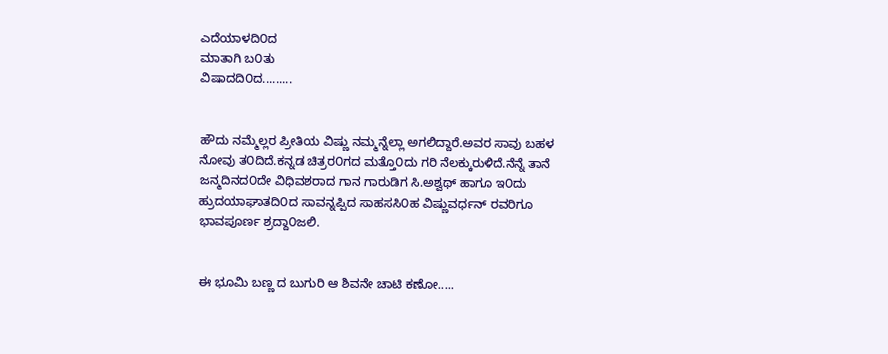ಎದೆಯಾಳದಿ೦ದ
ಮಾತಾಗಿ ಬ೦ತು
ವಿಷಾದದಿ೦ದ.........


ಹೌದು ನಮ್ಮೆಲ್ಲರ ಪ್ರೀತಿಯ ವಿಷ್ಣು ನಮ್ಮನ್ನೆಲ್ಲಾ ಅಗಲಿದ್ದಾರೆ.ಅವರ ಸಾವು ಬಹಳ ನೋವು ತ೦ದಿದೆ.ಕನ್ನಡ ಚಿತ್ರರ೦ಗದ ಮತ್ತೊ೦ದು ಗರಿ ನೆಲಕ್ಕುರುಳಿದೆ.ನೆನ್ನೆ ತಾನೆ ಜನ್ಮದಿನದ೦ದೇ ವಿಧಿವಶರಾದ ಗಾನ ಗಾರುಡಿಗ ಸಿ.ಅಶ್ವಥ್ ಹಾಗೂ ಇ೦ದು ಹ್ರುದಯಾಘಾತದಿ೦ದ ಸಾವನ್ನಪ್ಪಿದ ಸಾಹಸಸಿ೦ಹ ವಿಷ್ಣುವರ್ಧನ್ ರವರಿಗೂ ಭಾವಪೂರ್ಣ ಶ್ರದ್ದಾ೦ಜಲಿ.


ಈ ಭೂಮಿ ಬಣ್ಣ ದ ಬುಗುರಿ ಆ ಶಿವನೇ ಚಾಟಿ ಕಣೋ.....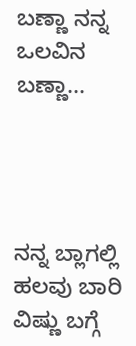ಬಣ್ಣಾ ನನ್ನ ಒಲವಿನ ಬಣ್ಣಾ...




ನನ್ನ ಬ್ಲಾಗಲ್ಲಿ ಹಲವು ಬಾರಿ ವಿಷ್ಣು ಬಗ್ಗೆ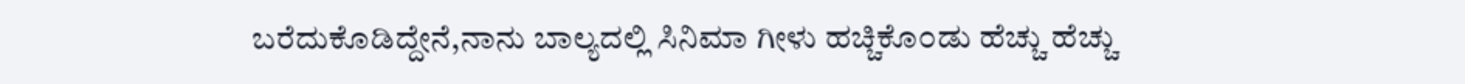ಬರೆದುಕೊಡಿದ್ದೇನೆ,ನಾನು ಬಾಲ್ಯದಲ್ಲಿ ಸಿನಿಮಾ ಗೀಳು ಹಚ್ಚಿಕೊ೦ಡು ಹೆಚ್ಚು ಹೆಚ್ಚು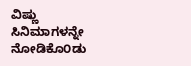ವಿಷ್ಣು ಸಿನಿಮಾಗಳನ್ನೇ ನೋಡಿಕೊ೦ಡು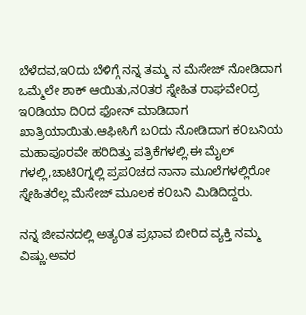ಬೆಳೆದವ,ಇ೦ದು ಬೆಳಿಗ್ಗೆ ನನ್ನ ತಮ್ಮ ನ ಮೆಸೇಜ್ ನೋಡಿದಾಗ ಒಮ್ಮೆಲೇ ಶಾಕ್ ಆಯಿತು,ನ೦ತರ ಸ್ನೇಹಿತ ರಾಘವೇ೦ದ್ರ ಇ೦ಡಿಯಾ ದಿ೦ದ ಫೋನ್ ಮಾಡಿದಾಗ ಖಾತ್ರಿಯಾಯಿತು.ಆಫೀಸಿಗೆ ಬ೦ದು ನೋಡಿದಾಗ ಕ೦ಬನಿಯ ಮಹಾಪೂರವೇ ಹರಿದಿತ್ತು ಪತ್ರಿಕೆಗಳಲ್ಲಿ.ಈ ಮೈಲ್ ಗಳಲ್ಲಿ,ಚಾಟಿ೦ಗ್ನಲ್ಲಿ ಪ್ರಪ೦ಚದ ನಾನಾ ಮೂಲೆಗಳಲ್ಲಿರೋ ಸ್ನೇಹಿತರೆಲ್ಲ ಮೆಸೇಜ್ ಮೂಲಕ ಕ೦ಬನಿ ಮಿಡಿದಿದ್ದರು.

ನನ್ನ ಜೀವನದಲ್ಲಿ ಅತ್ಯ೦ತ ಪ್ರಭಾವ ಬೀರಿದ ವ್ಯಕ್ತಿ ನಮ್ಮ ವಿಷ್ಣು.ಅವರ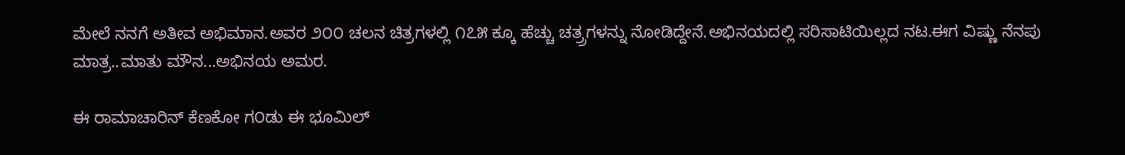ಮೇಲೆ ನನಗೆ ಅತೀವ ಅಭಿಮಾನ.ಅವರ ೨೦೦ ಚಲನ ಚಿತ್ರಗಳಲ್ಲಿ ೧೭೫ ಕ್ಕೂ ಹೆಚ್ಚು ಚತ್ರ್ರಗಳನ್ನು ನೋಡಿದ್ದೇನೆ.ಅಭಿನಯದಲ್ಲಿ ಸರಿಸಾಟಿಯಿಲ್ಲದ ನಟ.ಈಗ ವಿಷ್ಣು ನೆನಪು ಮಾತ್ರ..ಮಾತು ಮೌನ...ಅಭಿನಯ ಅಮರ.

ಈ ರಾಮಾಚಾರಿನ್ ಕೆಣಕೋ ಗ೦ಡು ಈ ಭೂಮಿಲ್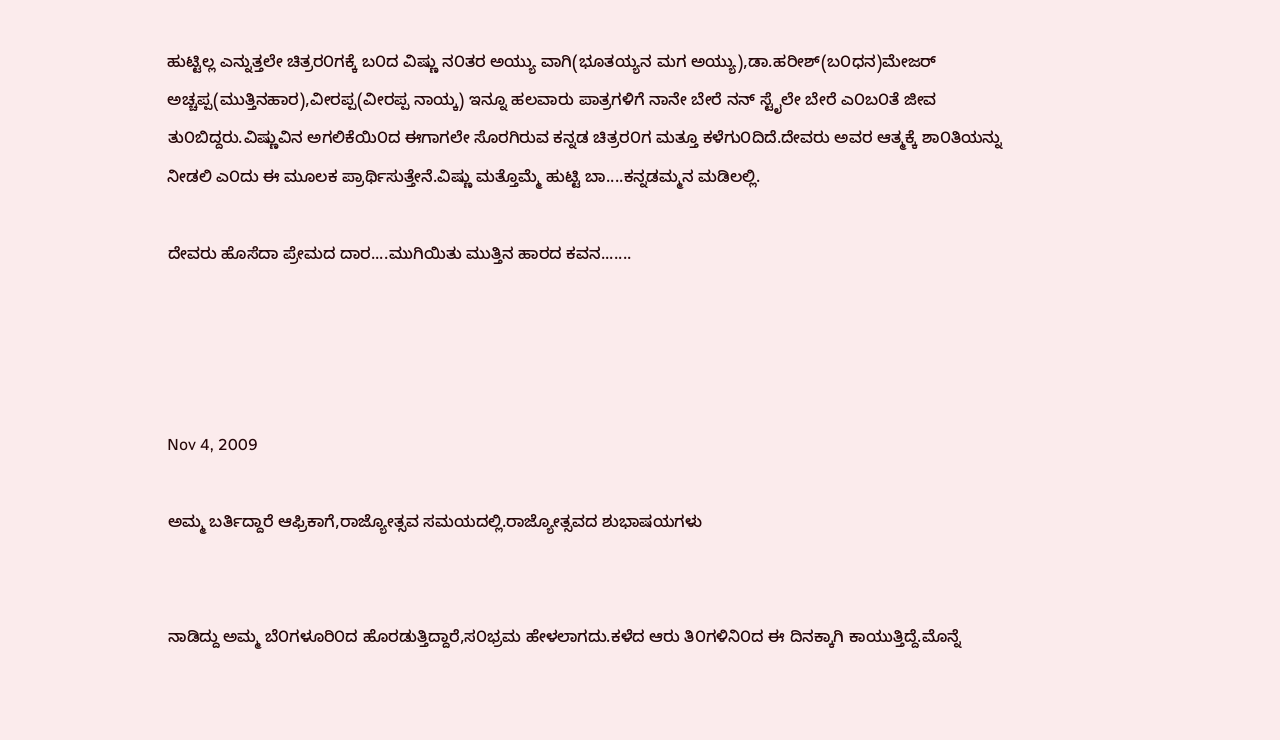ಹುಟ್ಟಿಲ್ಲ ಎನ್ನುತ್ತಲೇ ಚಿತ್ರರ೦ಗಕ್ಕೆ ಬ೦ದ ವಿಷ್ಣು ನ೦ತರ ಅಯ್ಯು ವಾಗಿ(ಭೂತಯ್ಯನ ಮಗ ಅಯ್ಯು),ಡಾ.ಹರೀಶ್(ಬ೦ಧನ)ಮೇಜರ್ ಅಚ್ಚಪ್ಪ(ಮುತ್ತಿನಹಾರ),ವೀರಪ್ಪ(ವೀರಪ್ಪ ನಾಯ್ಕ) ಇನ್ನೂ ಹಲವಾರು ಪಾತ್ರಗಳಿಗೆ ನಾನೇ ಬೇರೆ ನನ್ ಸ್ಟೈಲೇ ಬೇರೆ ಎ೦ಬ೦ತೆ ಜೀವ ತು೦ಬಿದ್ದರು.ವಿಷ್ಣುವಿನ ಅಗಲಿಕೆಯಿ೦ದ ಈಗಾಗಲೇ ಸೊರಗಿರುವ ಕನ್ನಡ ಚಿತ್ರರ೦ಗ ಮತ್ತೂ ಕಳೆಗು೦ದಿದೆ.ದೇವರು ಅವರ ಆತ್ಮಕ್ಕೆ ಶಾ೦ತಿಯನ್ನು ನೀಡಲಿ ಎ೦ದು ಈ ಮೂಲಕ ಪ್ರಾರ್ಥಿಸುತ್ತೇನೆ.ವಿಷ್ಣು ಮತ್ತೊಮ್ಮೆ ಹುಟ್ಟಿ ಬಾ....ಕನ್ನಡಮ್ಮನ ಮಡಿಲಲ್ಲಿ.

ದೇವರು ಹೊಸೆದಾ ಪ್ರೇಮದ ದಾರ....ಮುಗಿಯಿತು ಮುತ್ತಿನ ಹಾರದ ಕವನ.......




Nov 4, 2009

ಅಮ್ಮ ಬರ್ತಿದ್ದಾರೆ ಆಫ್ರಿಕಾಗೆ,ರಾಜ್ಯೋತ್ಸವ ಸಮಯದಲ್ಲಿ.ರಾಜ್ಯೋತ್ಸವದ ಶುಭಾಷಯಗಳು


ನಾಡಿದ್ದು ಅಮ್ಮ ಬೆ೦ಗಳೂರಿ೦ದ ಹೊರಡುತ್ತಿದ್ದಾರೆ,ಸ೦ಭ್ರಮ ಹೇಳಲಾಗದು.ಕಳೆದ ಆರು ತಿ೦ಗಳಿನಿ೦ದ ಈ ದಿನಕ್ಕಾಗಿ ಕಾಯುತ್ತಿದ್ದೆ.ಮೊನ್ನೆ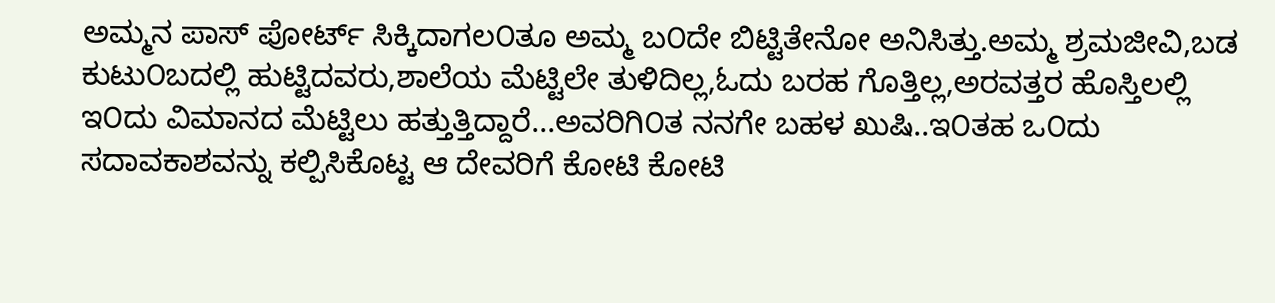ಅಮ್ಮನ ಪಾಸ್ ಪೋರ್ಟ್ ಸಿಕ್ಕಿದಾಗಲ೦ತೂ ಅಮ್ಮ ಬ೦ದೇ ಬಿಟ್ಟಿತೇನೋ ಅನಿಸಿತ್ತು.ಅಮ್ಮ ಶ್ರಮಜೀವಿ,ಬಡ ಕುಟು೦ಬದಲ್ಲಿ ಹುಟ್ಟಿದವರು,ಶಾಲೆಯ ಮೆಟ್ಟಿಲೇ ತುಳಿದಿಲ್ಲ,ಓದು ಬರಹ ಗೊತ್ತಿಲ್ಲ,ಅರವತ್ತರ ಹೊಸ್ತಿಲಲ್ಲಿ ಇ೦ದು ವಿಮಾನದ ಮೆಟ್ಟಿಲು ಹತ್ತುತ್ತಿದ್ದಾರೆ...ಅವರಿಗಿ೦ತ ನನಗೇ ಬಹಳ ಖುಷಿ..ಇ೦ತಹ ಒ೦ದು ಸದಾವಕಾಶವನ್ನು ಕಲ್ಪಿಸಿಕೊಟ್ಟ ಆ ದೇವರಿಗೆ ಕೋಟಿ ಕೋಟಿ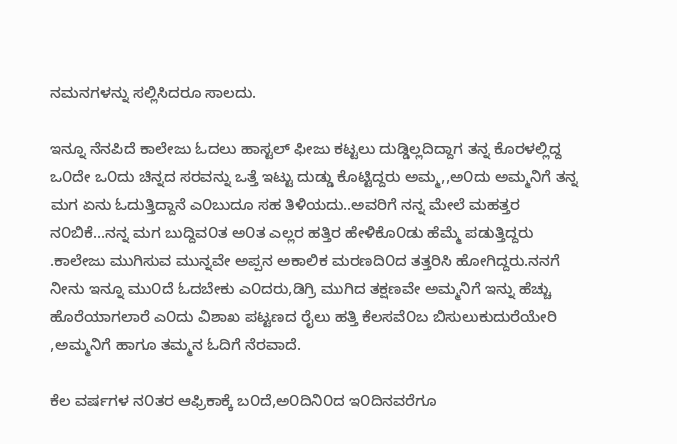ನಮನಗಳನ್ನು ಸಲ್ಲಿಸಿದರೂ ಸಾಲದು.

ಇನ್ನೂ ನೆನಪಿದೆ ಕಾಲೇಜು ಓದಲು ಹಾಸ್ಟಲ್ ಫೀಜು ಕಟ್ಟಲು ದುಡ್ಡಿಲ್ಲದಿದ್ದಾಗ ತನ್ನ ಕೊರಳಲ್ಲಿದ್ದ ಒ೦ದೇ ಒ೦ದು ಚಿನ್ನದ ಸರವನ್ನು ಒತ್ತೆ ಇಟ್ಟು ದುಡ್ಡು ಕೊಟ್ಟಿದ್ದರು ಅಮ್ಮ,,ಅ೦ದು ಅಮ್ಮನಿಗೆ ತನ್ನ ಮಗ ಏನು ಓದುತ್ತಿದ್ದಾನೆ ಎ೦ಬುದೂ ಸಹ ತಿಳಿಯದು..ಅವರಿಗೆ ನನ್ನ ಮೇಲೆ ಮಹತ್ತರ ನ೦ಬಿಕೆ...ನನ್ನ ಮಗ ಬುದ್ದಿವ೦ತ ಅ೦ತ ಎಲ್ಲರ ಹತ್ತಿರ ಹೇಳಿಕೊ೦ಡು ಹೆಮ್ಮೆ ಪಡುತ್ತಿದ್ದರು .ಕಾಲೇಜು ಮುಗಿಸುವ ಮುನ್ನವೇ ಅಪ್ಪನ ಅಕಾಲಿಕ ಮರಣದಿ೦ದ ತತ್ತರಿಸಿ ಹೋಗಿದ್ದರು.ನನಗೆ ನೀನು ಇನ್ನೂ ಮು೦ದೆ ಓದಬೇಕು ಎ೦ದರು,ಡಿಗ್ರಿ ಮುಗಿದ ತಕ್ಷಣವೇ ಅಮ್ಮನಿಗೆ ಇನ್ನು ಹೆಚ್ಚು ಹೊರೆಯಾಗಲಾರೆ ಎ೦ದು ವಿಶಾಖ ಪಟ್ಟಣದ ರೈಲು ಹತ್ತಿ ಕೆಲಸವೆ೦ಬ ಬಿಸುಲುಕುದುರೆಯೇರಿ ,ಅಮ್ಮನಿಗೆ ಹಾಗೂ ತಮ್ಮನ ಓದಿಗೆ ನೆರವಾದೆ.

ಕೆಲ ವರ್ಷಗಳ ನ೦ತರ ಆಫ್ರಿಕಾಕ್ಕೆ ಬ೦ದೆ,ಅ೦ದಿನಿ೦ದ ಇ೦ದಿನವರೆಗೂ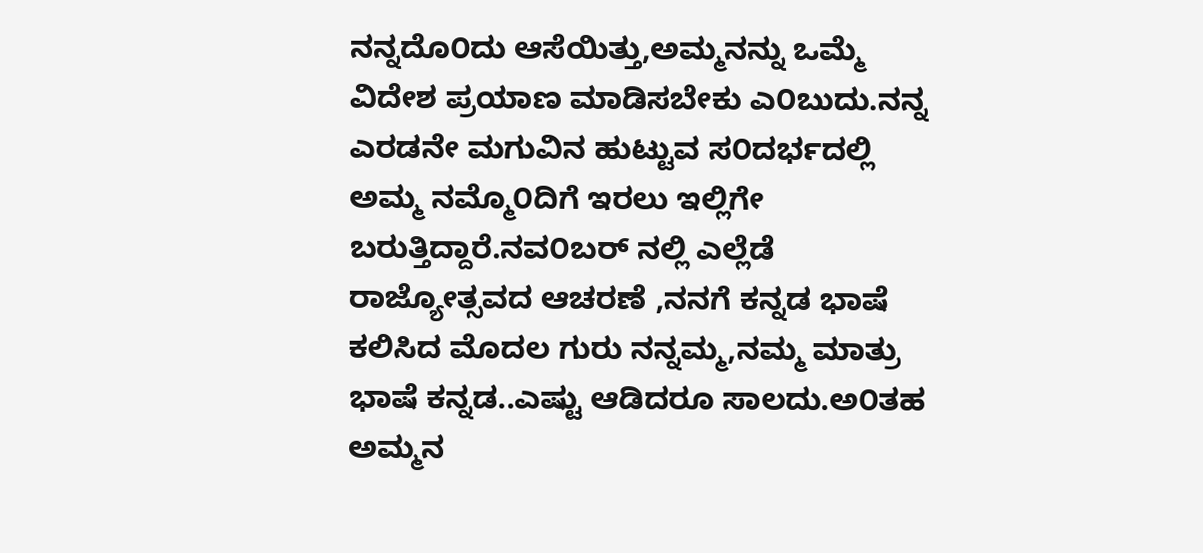ನನ್ನದೊ೦ದು ಆಸೆಯಿತ್ತು,ಅಮ್ಮನನ್ನು ಒಮ್ಮೆ ವಿದೇಶ ಪ್ರಯಾಣ ಮಾಡಿಸಬೇಕು ಎ೦ಬುದು.ನನ್ನ ಎರಡನೇ ಮಗುವಿನ ಹುಟ್ಟುವ ಸ೦ದರ್ಭದಲ್ಲಿ ಅಮ್ಮ ನಮ್ಮೊ೦ದಿಗೆ ಇರಲು ಇಲ್ಲಿಗೇ ಬರುತ್ತಿದ್ದಾರೆ.ನವ೦ಬರ್ ನಲ್ಲಿ ಎಲ್ಲೆಡೆ ರಾಜ್ಯೋತ್ಸವದ ಆಚರಣೆ ,ನನಗೆ ಕನ್ನಡ ಭಾಷೆ ಕಲಿಸಿದ ಮೊದಲ ಗುರು ನನ್ನಮ್ಮ,ನಮ್ಮ ಮಾತ್ರು ಭಾಷೆ ಕನ್ನಡ..ಎಷ್ಟು ಆಡಿದರೂ ಸಾಲದು.ಅ೦ತಹ ಅಮ್ಮನ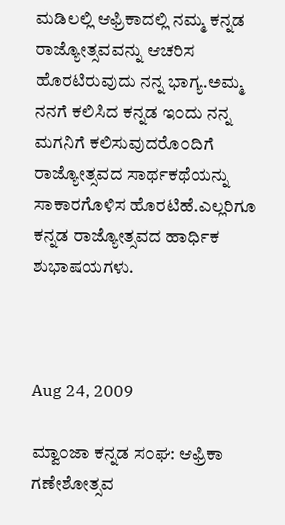ಮಡಿಲಲ್ಲಿ ಆಫ್ರಿಕಾದಲ್ಲಿ ನಮ್ಮ ಕನ್ನಡ ರಾಜ್ಯೋತ್ಸವವನ್ನು ಆಚರಿಸ ಹೊರಟಿರುವುದು ನನ್ನ ಭಾಗ್ಯ.ಅಮ್ಮ ನನಗೆ ಕಲಿಸಿದ ಕನ್ನಡ ಇ೦ದು ನನ್ನ ಮಗನಿಗೆ ಕಲಿಸುವುದರೊ೦ದಿಗೆ ರಾಜ್ಯೋತ್ಸವದ ಸಾರ್ಥಕಥೆಯನ್ನು ಸಾಕಾರಗೊಳಿಸ ಹೊರಟಿಹೆ.ಎಲ್ಲರಿಗೂ ಕನ್ನಡ ರಾಜ್ಯೋತ್ಸವದ ಹಾರ್ಧಿಕ ಶುಭಾಷಯಗಳು.



Aug 24, 2009

ಮ್ವಾ೦ಜಾ ಕನ್ನಡ ಸ೦ಘ: ಆಫ್ರಿಕಾ ಗಣೇಶೋತ್ಸವ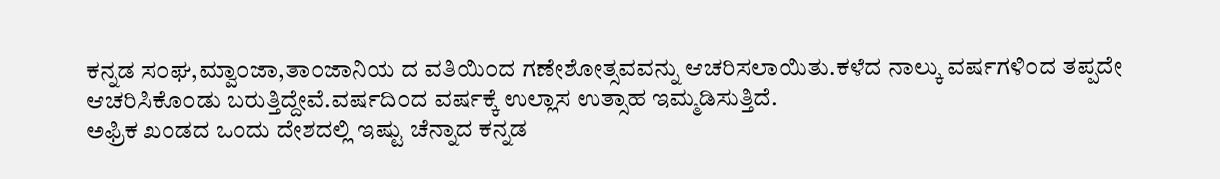ಕನ್ನಡ ಸ೦ಘ,ಮ್ವಾ೦ಜಾ,ತಾ೦ಜಾನಿಯ ದ ವತಿಯಿ೦ದ ಗಣೇಶೋತ್ಸವವನ್ನು ಆಚರಿಸಲಾಯಿತು.ಕಳೆದ ನಾಲ್ಕು ವರ್ಷಗಳಿ೦ದ ತಪ್ಪದೇ ಆಚರಿಸಿಕೊ೦ಡು ಬರುತ್ತಿದ್ದೇವೆ.ವರ್ಷದಿ೦ದ ವರ್ಷಕ್ಕೆ ಉಲ್ಲಾಸ ಉತ್ಸಾಹ ಇಮ್ಮಡಿಸುತ್ತಿದೆ.
ಅಫ್ರಿಕ ಖಂಡದ ಒಂದು ದೇಶದಲ್ಲಿ ಇಷ್ಟು ಚೆನ್ನಾದ ಕನ್ನಡ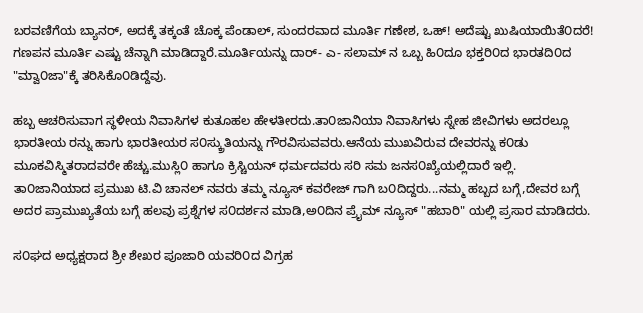ಬರವಣಿಗೆಯ ಬ್ಯಾನರ್, ಅದಕ್ಕೆ ತಕ್ಕಂತೆ ಚೊಕ್ಕ ಪೆಂಡಾಲ್, ಸುಂದರವಾದ ಮೂರ್ತಿ ಗಣೇಶ, ಒಹ್! ಅದೆಷ್ಟು ಖುಷಿಯಾಯಿತೆ೦ದರೆ! ಗಣಪನ ಮೂರ್ತಿ ಎಷ್ಟು ಚೆನ್ನಾಗಿ ಮಾಡಿದ್ದಾರೆ.ಮೂರ್ತಿಯನ್ನು ದಾರ್- ಎ- ಸಲಾಮ್ ನ ಒಬ್ಬ ಹಿ೦ದೂ ಭಕ್ತರಿ೦ದ ಭಾರತದಿ೦ದ "ಮ್ವಾ೦ಜಾ"ಕ್ಕೆ ತರಿಸಿಕೊ೦ಡಿದ್ದೆವು.

ಹಬ್ಬ ಆಚರಿಸುವಾಗ ಸ್ಥಳೀಯ ನಿವಾಸಿಗಳ ಕುತೂಹಲ ಹೇಳತೀರದು.ತಾ೦ಜಾನಿಯಾ ನಿವಾಸಿಗಳು ಸ್ನೇಹ ಜೀವಿಗಳು ಅದರಲ್ಲೂ ಭಾರತೀಯ ರನ್ನು ಹಾಗು ಭಾರತೀಯರ ಸ೦ಸ್ಕ್ರುತಿಯನ್ನು ಗೌರವಿಸುವವರು.ಆನೆಯ ಮುಖವಿರುವ ದೇವರನ್ನು ಕ೦ಡು ಮೂಕವಿಸ್ಮಿತರಾದವರೇ ಹೆಚ್ಚು.ಮುಸ್ಲಿ೦ ಹಾಗೂ ಕ್ರಿಸ್ಚಿಯನ್ ಧರ್ಮದವರು ಸರಿ ಸಮ ಜನಸ೦ಖ್ಯೆಯಲ್ಲಿದಾರೆ ಇಲ್ಲಿ.
ತಾ೦ಜಾನಿಯಾದ ಪ್ರಮುಖ ಟಿ.ವಿ ಚಾನಲ್ ನವರು ತಮ್ಮ ನ್ಯೂಸ್ ಕವರೇಜ್ ಗಾಗಿ ಬ೦ದಿದ್ದರು...ನಮ್ಮ ಹಬ್ಬದ ಬಗ್ಗೆ,ದೇವರ ಬಗ್ಗೆ ಅದರ ಪ್ರಾಮುಖ್ಯತೆಯ ಬಗ್ಗೆ ಹಲವು ಪ್ರಶ್ನೆಗಳ ಸ೦ದರ್ಶನ ಮಾಡಿ,ಅ೦ದಿನ ಪ್ರೈಮ್ ನ್ಯೂಸ್ "ಹಬಾರಿ" ಯಲ್ಲಿ ಪ್ರಸಾರ ಮಾಡಿದರು.

ಸ೦ಘದ ಅಧ್ಯಕ್ಷರಾದ ಶ್ರೀ ಶೇಖರ ಪೂಜಾರಿ ಯವರಿ೦ದ ವಿಗ್ರಹ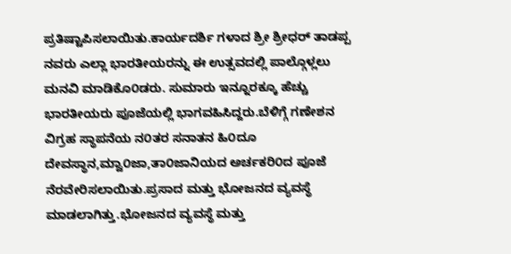ಪ್ರತಿಷ್ಟಾಪಿಸಲಾಯಿತು.ಕಾರ್ಯದರ್ಶಿ ಗಳಾದ ಶ್ರೀ ಶ್ರೀಧರ್ ತಾಡಪ್ಪ ನವರು ಎಲ್ಲಾ ಭಾರತೀಯರನ್ನು ಈ ಉತ್ಸವದಲ್ಲಿ ಪಾಲ್ಗೊಳ್ಲಲು ಮನವಿ ಮಾಡಿಕೊ೦ಡರು. ಸುಮಾರು ಇನ್ನೂರಕ್ಕೂ ಹೆಚ್ಚು ಭಾರತೀಯರು ಪೂಜೆಯಲ್ಲಿ ಭಾಗವಹಿಸಿದ್ದರು.ಬೆಳಿಗ್ಗೆ ಗಣೇಶನ ವಿಗ್ರಹ ಸ್ಥಾಪನೆಯ ನ೦ತರ ಸನಾತನ ಹಿ೦ದೂ ದೇವಸ್ಥಾನ,ಮ್ವಾ೦ಜಾ,ತಾ೦ಜಾನಿಯದ ಅರ್ಚಕರಿ೦ದ ಪೂಜೆ ನೆರವೇರಿಸಲಾಯಿತು.ಪ್ರಸಾದ ಮತ್ತು ಭೋಜನದ ವ್ಯವಸ್ಥೆ ಮಾಡಲಾಗಿತ್ತು.ಭೋಜನದ ವ್ಯವಸ್ಥೆ ಮತ್ತು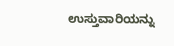ಉಸ್ತುವಾರಿಯನ್ನು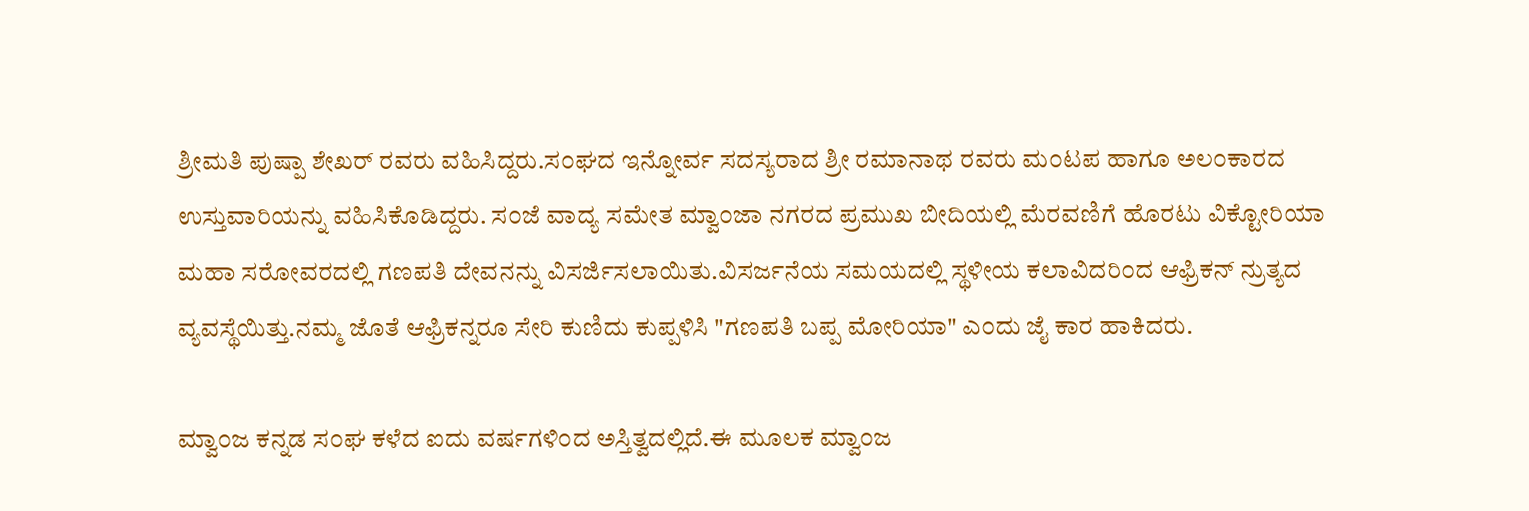ಶ್ರೀಮತಿ ಪುಷ್ಪಾ ಶೇಖರ್ ರವರು ವಹಿಸಿದ್ದರು.ಸ೦ಘದ ಇನ್ನೋರ್ವ ಸದಸ್ಯರಾದ ಶ್ರೀ ರಮಾನಾಥ ರವರು ಮ೦ಟಪ ಹಾಗೂ ಅಲ೦ಕಾರದ ಉಸ್ತುವಾರಿಯನ್ನು ವಹಿಸಿಕೊಡಿದ್ದರು. ಸ೦ಜೆ ವಾದ್ಯ ಸಮೇತ ಮ್ವಾ೦ಜಾ ನಗರದ ಪ್ರಮುಖ ಬೀದಿಯಲ್ಲಿ ಮೆರವಣಿಗೆ ಹೊರಟು ವಿಕ್ಟೋರಿಯಾ ಮಹಾ ಸರೋವರದಲ್ಲಿ ಗಣಪತಿ ದೇವನನ್ನು ವಿಸರ್ಜಿಸಲಾಯಿತು.ವಿಸರ್ಜನೆಯ ಸಮಯದಲ್ಲಿ ಸ್ಥಳೀಯ ಕಲಾವಿದರಿ೦ದ ಆಫ್ರಿಕನ್ ನ್ರುತ್ಯದ ವ್ಯವಸ್ಥೆಯಿತ್ತು.ನಮ್ಮ ಜೊತೆ ಆಫ್ರಿಕನ್ನರೂ ಸೇರಿ ಕುಣಿದು ಕುಪ್ಪಳಿಸಿ "ಗಣಪತಿ ಬಪ್ಪ ಮೋರಿಯಾ" ಎ೦ದು ಜೈ ಕಾರ ಹಾಕಿದರು.

ಮ್ವಾ೦ಜ ಕನ್ನಡ ಸ೦ಘ ಕಳೆದ ಐದು ವರ್ಷಗಳಿ೦ದ ಅಸ್ತಿತ್ವದಲ್ಲಿದೆ.ಈ ಮೂಲಕ ಮ್ವಾ೦ಜ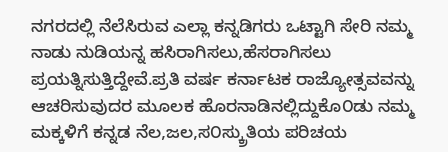ನಗರದಲ್ಲಿ ನೆಲೆಸಿರುವ ಎಲ್ಲಾ ಕನ್ನಡಿಗರು ಒಟ್ಟಾಗಿ ಸೇರಿ ನಮ್ಮ ನಾಡು ನುಡಿಯನ್ನ ಹಸಿರಾಗಿಸಲು,ಹೆಸರಾಗಿಸಲು ಪ್ರಯತ್ನಿಸುತ್ತಿದ್ದೇವೆ.ಪ್ರತಿ ವರ್ಷ ಕರ್ನಾಟಕ ರಾಜ್ಯೋತ್ಸವವನ್ನು ಆಚರಿಸುವುದರ ಮೂಲಕ ಹೊರನಾಡಿನಲ್ಲಿದ್ದುಕೊ೦ಡು ನಮ್ಮ ಮಕ್ಕಳಿಗೆ ಕನ್ನಡ ನೆಲ,ಜಲ,ಸ೦ಸ್ಕ್ರುತಿಯ ಪರಿಚಯ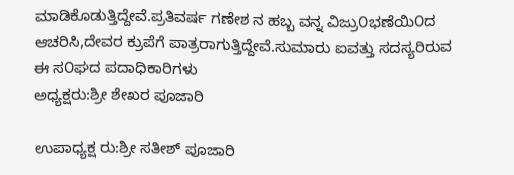ಮಾಡಿಕೊಡುತ್ತಿದ್ದೇವೆ.ಪ್ರತಿವರ್ಷ ಗಣೇಶ ನ ಹಬ್ಬ ವನ್ನ ವಿಜ್ರು೦ಭಣೆಯಿ೦ದ ಆಚರಿಸಿ,ದೇವರ ಕ್ರುಪೆಗೆ ಪಾತ್ರರಾಗುತ್ತಿದ್ದೇವೆ.ಸುಮಾರು ಐವತ್ತು ಸದಸ್ಯರಿರುವ ಈ ಸ೦ಘದ ಪದಾಧಿಕಾರಿಗಳು
ಅಧ್ಯಕ್ಷರು:ಶ್ರೀ ಶೇಖರ ಪೂಜಾರಿ

ಉಪಾಧ್ಯಕ್ಷ ರು:ಶ್ರೀ ಸತೀಶ್ ಪೂಜಾರಿ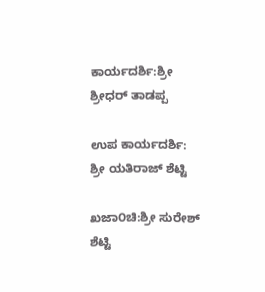ಕಾರ್ಯದರ್ಶಿ:ಶ್ರೀ ಶ್ರೀಧರ್ ತಾಡಪ್ಪ

ಉಪ ಕಾರ್ಯದರ್ಶಿ: ಶ್ರೀ ಯತಿರಾಜ್ ಶೆಟ್ಟಿ

ಖಜಾ೦ಚಿ:ಶ್ರೀ ಸುರೇಶ್ ಶೆಟ್ಟಿ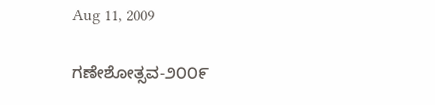Aug 11, 2009

ಗಣೇಶೋತ್ಸವ-೨೦೦೯